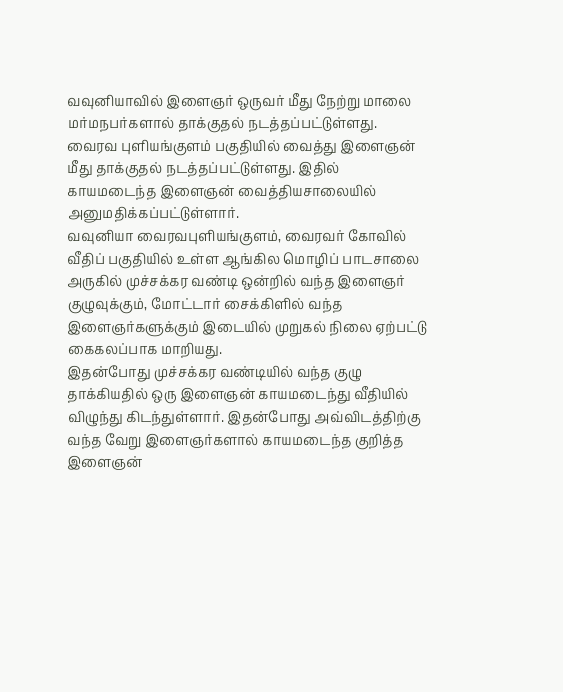வவுனியாவில் இளைஞர் ஒருவர் மீது நேற்று மாலை மர்மநபர்களால் தாக்குதல் நடத்தப்பட்டுள்ளது. வைரவ புளியங்குளம் பகுதியில் வைத்து இளைஞன் மீது தாக்குதல் நடத்தப்பட்டுள்ளது. இதில் காயமடைந்த இளைஞன் வைத்தியசாலையில் அனுமதிக்கப்பட்டுள்ளார்.
வவுனியா வைரவபுளியங்குளம், வைரவர் கோவில் வீதிப் பகுதியில் உள்ள ஆங்கில மொழிப் பாடசாலை அருகில் முச்சக்கர வண்டி ஒன்றில் வந்த இளைஞர் குழுவுக்கும், மோட்டார் சைக்கிளில் வந்த இளைஞர்களுக்கும் இடையில் முறுகல் நிலை ஏற்பட்டு கைகலப்பாக மாறியது.
இதன்போது முச்சக்கர வண்டியில் வந்த குழு தாக்கியதில் ஒரு இளைஞன் காயமடைந்து வீதியில் விழுந்து கிடந்துள்ளார். இதன்போது அவ்விடத்திற்கு வந்த வேறு இளைஞர்களால் காயமடைந்த குறித்த இளைஞன்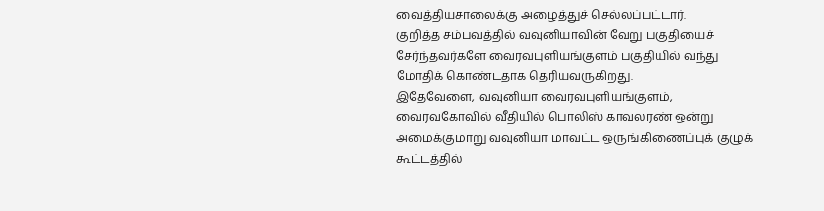வைத்தியசாலைக்கு அழைத்துச் செல்லப்பட்டார்.
குறித்த சம்பவத்தில் வவுனியாவின் வேறு பகுதியைச் சேர்ந்தவர்களே வைரவபுளியங்குளம் பகுதியில் வந்து மோதிக் கொண்டதாக தெரியவருகிறது.
இதேவேளை, வவுனியா வைரவபுளியங்குளம், வைரவகோவில் வீதியில் பொலிஸ் காவலரண் ஒன்று அமைக்குமாறு வவுனியா மாவட்ட ஒருங்கிணைப்புக் குழுக் கூட்டத்தில்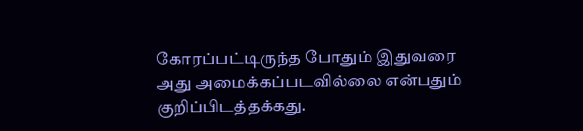கோரப்பட்டிருந்த போதும் இதுவரை அது அமைக்கப்படவில்லை என்பதும் குறிப்பிடத்தக்கது.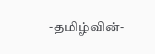-தமிழ்வின்-